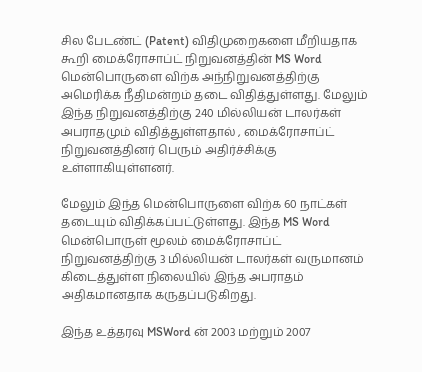சில பேடண்ட் (Patent) விதிமுறைகளை மீறியதாக கூறி மைக்ரோசாப்ட் நிறுவனத்தின் MS Word மென்பொருளை விற்க அந்நிறுவனத்திற்கு அமெரிக்க நீதிமன்றம் தடை விதித்துள்ளது. மேலும் இந்த நிறுவனத்திற்கு 240 மில்லியன் டாலர்கள் அபராதமும் விதித்துள்ளதால் , மைக்ரோசாப்ட் நிறுவனத்தினர் பெரும் அதிர்ச்சிக்கு உள்ளாகியுள்ளனர்.

மேலும் இந்த மென்பொருளை விற்க 60 நாட்கள் தடையும் விதிக்கப்பட்டுள்ளது. இந்த MS Word மென்பொருள் மூலம் மைக்ரோசாப்ட் நிறுவனத்திற்கு 3 மில்லியன் டாலர்கள் வருமானம் கிடைத்துள்ள நிலையில் இந்த அபராதம் அதிகமானதாக கருதப்படுகிறது.

இந்த உத்தரவு MSWord ன் 2003 மற்றும் 2007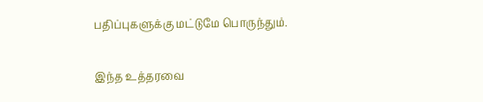பதிப்புகளுக்கு மட்டுமே பொருந்தும்.

இந்த உத்தரவை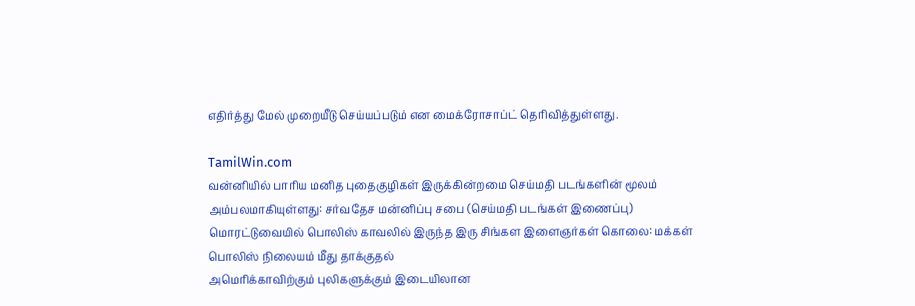எதிர்த்து மேல் முறையீடு செய்யப்படும் என மைக்ரோசாப்ட் தெரிவித்துள்ளது.

TamilWin.com
வன்னியில் பாரிய மனித புதைகுழிகள் இருக்கின்றமை செய்மதி படங்களின் மூலம் அம்பலமாகியுள்ளது: சர்வதேச மன்னிப்பு சபை (செய்மதி படங்கள் இணைப்பு)
மொரட்டுவையில் பொலிஸ் காவலில் இருந்த இரு சிங்கள இளைஞர்கள் கொலை: மக்கள் பொலிஸ் நிலையம் மீது தாக்குதல்
அமெரிக்காவிற்கும் புலிகளுக்கும் இடையிலான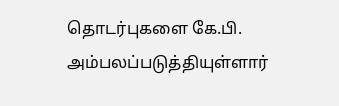தொடர்புகளை கே.பி. அம்பலப்படுத்தியுள்ளார்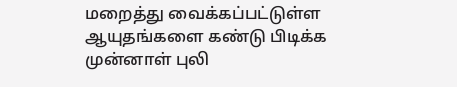மறைத்து வைக்கப்பட்டுள்ள ஆயுதங்களை கண்டு பிடிக்க முன்னாள் புலி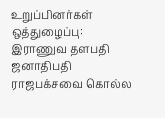உறுப்பினர்கள் ஒத்துழைப்பு: இராணுவ தளபதி
ஜனாதிபதி ராஜபக்சவை கொல்ல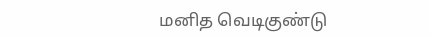மனித வெடிகுண்டு